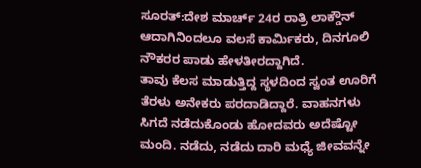ಸೂರತ್:ದೇಶ ಮಾರ್ಚ್ 24ರ ರಾತ್ರಿ ಲಾಕ್ಡೌನ್ ಆದಾಗಿನಿಂದಲೂ ವಲಸೆ ಕಾರ್ಮಿಕರು, ದಿನಗೂಲಿ ನೌಕರರ ಪಾಡು ಹೇಳತೀರದ್ದಾಗಿದೆ.
ತಾವು ಕೆಲಸ ಮಾಡುತ್ತಿದ್ದ ಸ್ಥಳದಿಂದ ಸ್ವಂತ ಊರಿಗೆ ತೆರಳು ಅನೇಕರು ಪರದಾಡಿದ್ದಾರೆ. ವಾಹನಗಳು ಸಿಗದೆ ನಡೆದುಕೊಂಡು ಹೋದವರು ಅದೆಷ್ಟೋ ಮಂದಿ. ನಡೆದು, ನಡೆದು ದಾರಿ ಮಧ್ಯೆ ಜೀವವನ್ನೇ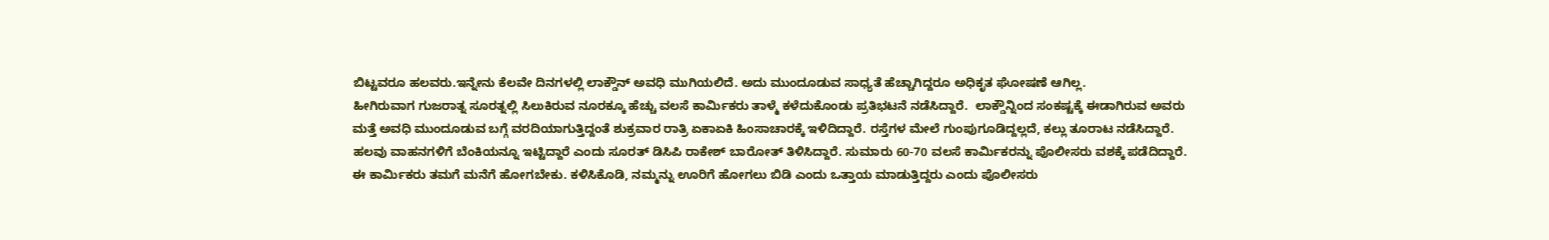ಬಿಟ್ಟವರೂ ಹಲವರು.ಇನ್ನೇನು ಕೆಲವೇ ದಿನಗಳಲ್ಲಿ ಲಾಕ್ಡೌನ್ ಅವಧಿ ಮುಗಿಯಲಿದೆ. ಅದು ಮುಂದೂಡುವ ಸಾಧ್ಯತೆ ಹೆಚ್ಚಾಗಿದ್ದರೂ ಅಧಿಕೃತ ಘೋಷಣೆ ಆಗಿಲ್ಲ.
ಹೀಗಿರುವಾಗ ಗುಜರಾತ್ನ ಸೂರತ್ನಲ್ಲಿ ಸಿಲುಕಿರುವ ನೂರಕ್ಕೂ ಹೆಚ್ಚು ವಲಸೆ ಕಾರ್ಮಿಕರು ತಾಳ್ಮೆ ಕಳೆದುಕೊಂಡು ಪ್ರತಿಭಟನೆ ನಡೆಸಿದ್ದಾರೆ.  ಲಾಕ್ಡೌನ್ನಿಂದ ಸಂಕಷ್ಟಕ್ಕೆ ಈಡಾಗಿರುವ ಅವರು ಮತ್ತೆ ಅವಧಿ ಮುಂದೂಡುವ ಬಗ್ಗೆ ವರದಿಯಾಗುತ್ತಿದ್ದಂತೆ ಶುಕ್ರವಾರ ರಾತ್ರಿ ಏಕಾಏಕಿ ಹಿಂಸಾಚಾರಕ್ಕೆ ಇಳಿದಿದ್ದಾರೆ. ರಸ್ತೆಗಳ ಮೇಲೆ ಗುಂಪುಗೂಡಿದ್ದಲ್ಲದೆ, ಕಲ್ಲು ತೂರಾಟ ನಡೆಸಿದ್ದಾರೆ. ಹಲವು ವಾಹನಗಳಿಗೆ ಬೆಂಕಿಯನ್ನೂ ಇಟ್ಟಿದ್ದಾರೆ ಎಂದು ಸೂರತ್ ಡಿಸಿಪಿ ರಾಕೇಶ್ ಬಾರೋತ್ ತಿಳಿಸಿದ್ದಾರೆ. ಸುಮಾರು 60-70 ವಲಸೆ ಕಾರ್ಮಿಕರನ್ನು ಪೊಲೀಸರು ವಶಕ್ಕೆ ಪಡೆದಿದ್ದಾರೆ.
ಈ ಕಾರ್ಮಿಕರು ತಮಗೆ ಮನೆಗೆ ಹೋಗಬೇಕು. ಕಳಿಸಿಕೊಡಿ, ನಮ್ಮನ್ನು ಊರಿಗೆ ಹೋಗಲು ಬಿಡಿ ಎಂದು ಒತ್ತಾಯ ಮಾಡುತ್ತಿದ್ದರು ಎಂದು ಪೊಲೀಸರು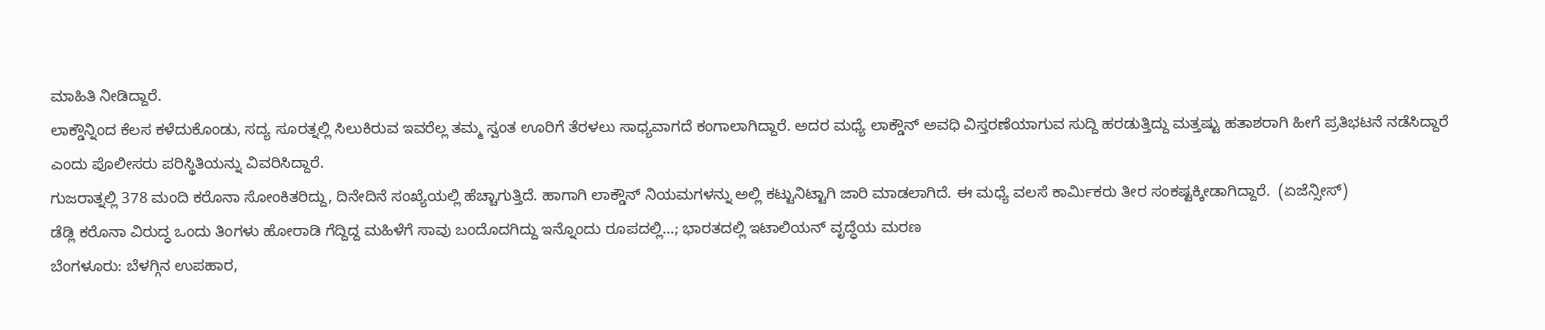ಮಾಹಿತಿ ನೀಡಿದ್ದಾರೆ.
ಲಾಕ್ಡೌನ್ನಿಂದ ಕೆಲಸ ಕಳೆದುಕೊಂಡು, ಸದ್ಯ ಸೂರತ್ನಲ್ಲಿ ಸಿಲುಕಿರುವ ಇವರೆಲ್ಲ ತಮ್ಮ ಸ್ವಂತ ಊರಿಗೆ ತೆರಳಲು ಸಾಧ್ಯವಾಗದೆ ಕಂಗಾಲಾಗಿದ್ದಾರೆ. ಅದರ ಮಧ್ಯೆ ಲಾಕ್ಡೌನ್ ಅವಧಿ ವಿಸ್ತರಣೆಯಾಗುವ ಸುದ್ದಿ ಹರಡುತ್ತಿದ್ದು ಮತ್ತಷ್ಟು ಹತಾಶರಾಗಿ ಹೀಗೆ ಪ್ರತಿಭಟನೆ ನಡೆಸಿದ್ದಾರೆ ಎಂದು ಪೊಲೀಸರು ಪರಿಸ್ಥಿತಿಯನ್ನು ವಿವರಿಸಿದ್ದಾರೆ.
ಗುಜರಾತ್ನಲ್ಲಿ 378 ಮಂದಿ ಕರೊನಾ ಸೋಂಕಿತರಿದ್ದು, ದಿನೇದಿನೆ ಸಂಖ್ಯೆಯಲ್ಲಿ ಹೆಚ್ಚಾಗುತ್ತಿದೆ. ಹಾಗಾಗಿ ಲಾಕ್ಡೌನ್ ನಿಯಮಗಳನ್ನು ಅಲ್ಲಿ ಕಟ್ಟುನಿಟ್ಟಾಗಿ ಜಾರಿ ಮಾಡಲಾಗಿದೆ. ಈ ಮಧ್ಯೆ ವಲಸೆ ಕಾರ್ಮಿಕರು ತೀರ ಸಂಕಷ್ಟಕ್ಕೀಡಾಗಿದ್ದಾರೆ.  (ಏಜೆನ್ಸೀಸ್)
ಡೆಡ್ಲಿ ಕರೊನಾ ವಿರುದ್ಧ ಒಂದು ತಿಂಗಳು ಹೋರಾಡಿ ಗೆದ್ದಿದ್ದ ಮಹಿಳೆಗೆ ಸಾವು ಬಂದೊದಗಿದ್ದು ಇನ್ನೊಂದು ರೂಪದಲ್ಲಿ…; ಭಾರತದಲ್ಲಿ ಇಟಾಲಿಯನ್ ವೃದ್ಧೆಯ ಮರಣ
ಬೆಂಗಳೂರು: ಬೆಳಗ್ಗಿನ ಉಪಹಾರ,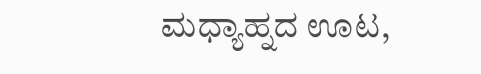ಮಧ್ಯಾಹ್ನದ ಊಟ,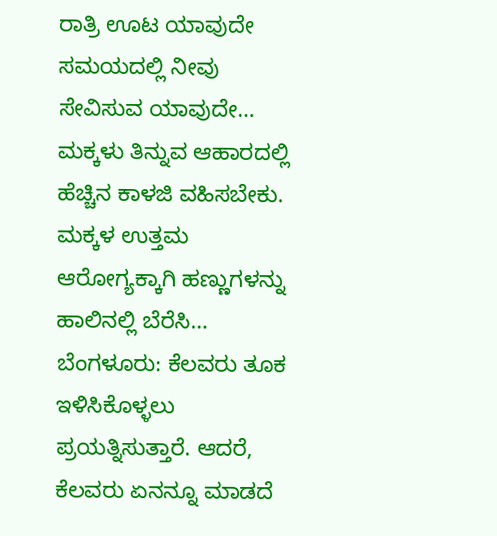ರಾತ್ರಿ ಊಟ ಯಾವುದೇ ಸಮಯದಲ್ಲಿ ನೀವು ಸೇವಿಸುವ ಯಾವುದೇ…
ಮಕ್ಕಳು ತಿನ್ನುವ ಆಹಾರದಲ್ಲಿ ಹೆಚ್ಚಿನ ಕಾಳಜಿ ವಹಿಸಬೇಕು. ಮಕ್ಕಳ ಉತ್ತಮ ಆರೋಗ್ಯಕ್ಕಾಗಿ ಹಣ್ಣುಗಳನ್ನು ಹಾಲಿನಲ್ಲಿ ಬೆರೆಸಿ…
ಬೆಂಗಳೂರು: ಕೆಲವರು ತೂಕ ಇಳಿಸಿಕೊಳ್ಳಲು ಪ್ರಯತ್ನಿಸುತ್ತಾರೆ. ಆದರೆ, ಕೆಲವರು ಏನನ್ನೂ ಮಾಡದೆ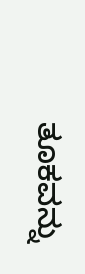ತೂಕವನ್ನು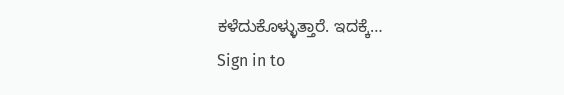ಕಳೆದುಕೊಳ್ಳುತ್ತಾರೆ. ಇದಕ್ಕೆ…
Sign in to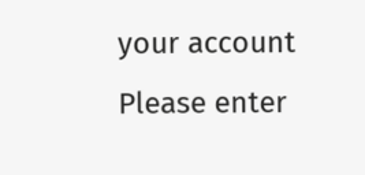your account
Please enter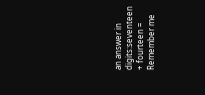an answer in digits:seventeen + fourteen =
Remember me